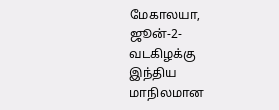மேகாலயா, ஜூன்-2-வடகிழக்கு இந்திய மாநிலமான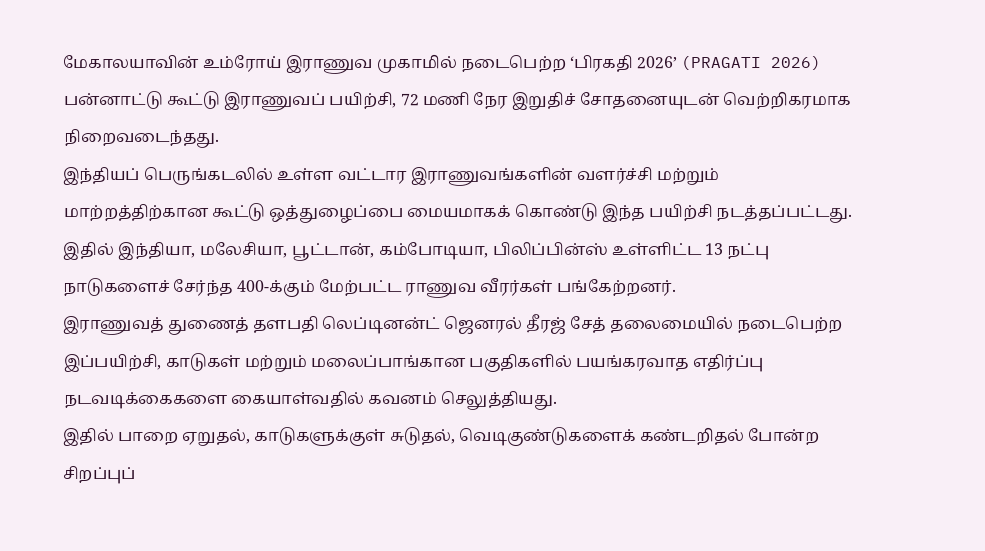மேகாலயாவின் உம்ரோய் இராணுவ முகாமில் நடைபெற்ற ‘பிரகதி 2026’ (PRAGATI 2026) பன்னாட்டு கூட்டு இராணுவப் பயிற்சி, 72 மணி நேர இறுதிச் சோதனையுடன் வெற்றிகரமாக நிறைவடைந்தது.
இந்தியப் பெருங்கடலில் உள்ள வட்டார இராணுவங்களின் வளர்ச்சி மற்றும் மாற்றத்திற்கான கூட்டு ஒத்துழைப்பை மையமாகக் கொண்டு இந்த பயிற்சி நடத்தப்பட்டது.
இதில் இந்தியா, மலேசியா, பூட்டான், கம்போடியா, பிலிப்பின்ஸ் உள்ளிட்ட 13 நட்பு நாடுகளைச் சேர்ந்த 400-க்கும் மேற்பட்ட ராணுவ வீரர்கள் பங்கேற்றனர்.
இராணுவத் துணைத் தளபதி லெப்டினன்ட் ஜெனரல் தீரஜ் சேத் தலைமையில் நடைபெற்ற இப்பயிற்சி, காடுகள் மற்றும் மலைப்பாங்கான பகுதிகளில் பயங்கரவாத எதிர்ப்பு நடவடிக்கைகளை கையாள்வதில் கவனம் செலுத்தியது.
இதில் பாறை ஏறுதல், காடுகளுக்குள் சுடுதல், வெடிகுண்டுகளைக் கண்டறிதல் போன்ற சிறப்புப்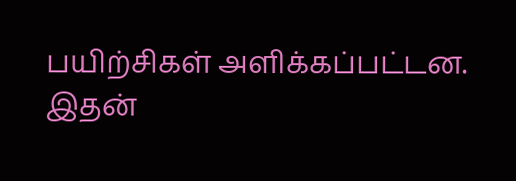பயிற்சிகள் அளிக்கப்பட்டன.
இதன்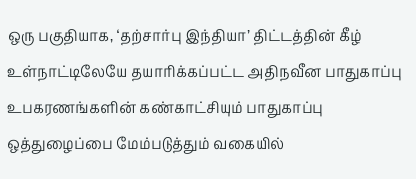ஒரு பகுதியாக, ‘தற்சார்பு இந்தியா’ திட்டத்தின் கீழ் உள்நாட்டிலேயே தயாரிக்கப்பட்ட அதிநவீன பாதுகாப்பு உபகரணங்களின் கண்காட்சியும் பாதுகாப்பு ஒத்துழைப்பை மேம்படுத்தும் வகையில்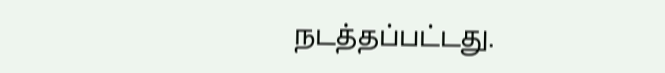நடத்தப்பட்டது.